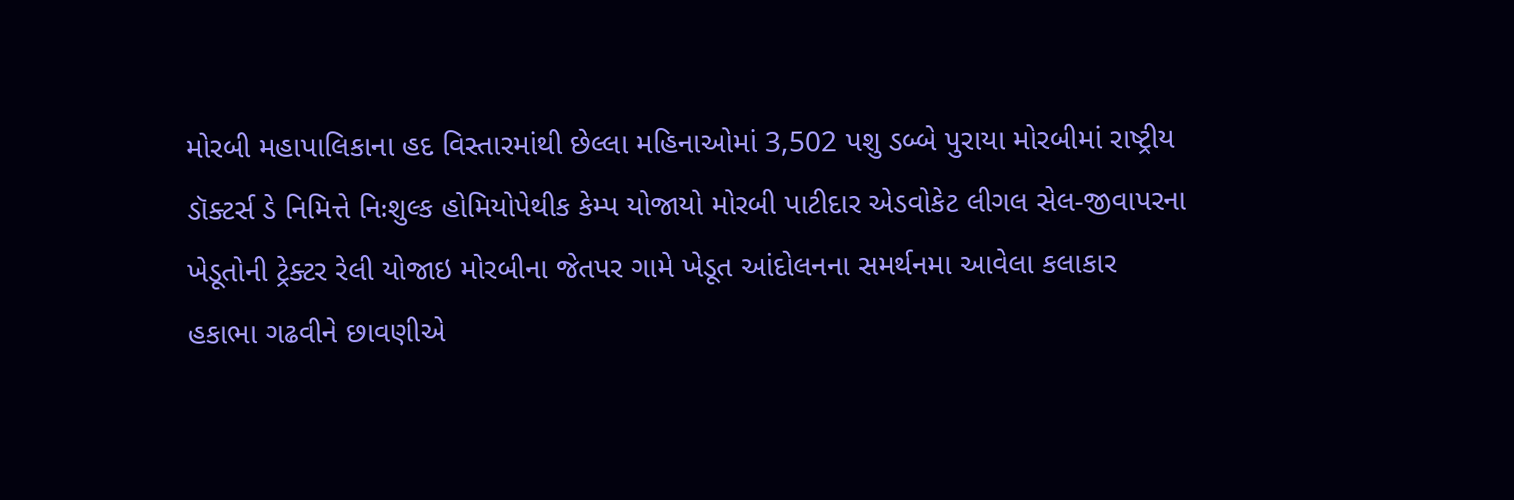મોરબી મહાપાલિકાના હદ વિસ્તારમાંથી છેલ્લા મહિનાઓમાં 3,502 પશુ ડબ્બે પુરાયા મોરબીમાં રાષ્ટ્રીય ડૉક્ટર્સ ડે નિમિત્તે નિઃશુલ્ક હોમિયોપેથીક કેમ્પ યોજાયો મોરબી પાટીદાર એડવોકેટ લીગલ સેલ-જીવાપરના ખેડૂતોની ટ્રેક્ટર રેલી યોજાઇ મોરબીના જેતપર ગામે ખેડૂત આંદોલનના સમર્થનમા આવેલા કલાકાર હકાભા ગઢવીને છાવણીએ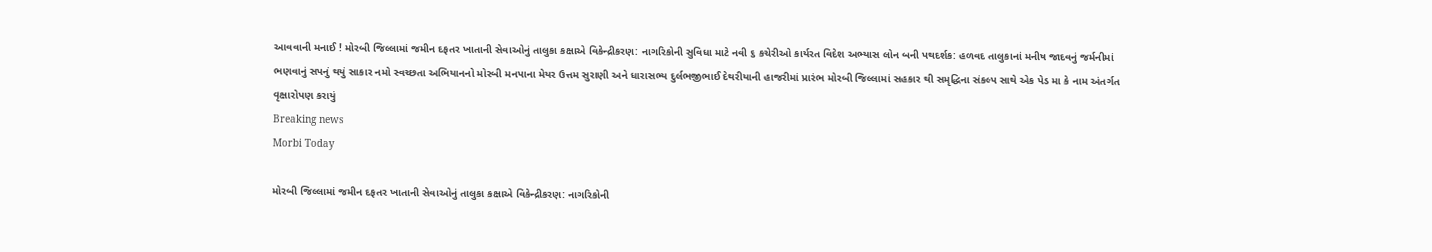આવવાની મનાઈ ! મોરબી જિલ્લામાં જમીન દફતર ખાતાની સેવાઓનું તાલુકા કક્ષાએ વિકેન્દ્રીકરણ: નાગરિકોની સુવિધા માટે નવી ૬ કચેરીઓ કાર્યરત વિદેશ અભ્યાસ લોન બની પથદર્શક: હળવદ તાલુકાનાં મનીષ જાદવનું જર્મનીમાં ભણવાનું સપનું થયું સાકાર નમો સ્વચ્છતા અભિયાનનો મોરબી મનપાના મેયર ઉત્તમ સુરાણી અને ધારાસભ્ય દુર્લભજીભાઈ દેથરીયાની હાજરીમાં પ્રારંભ મોરબી જિલ્લામાં સહકાર થી સમૃદ્ધિના સંકલ્પ સાથે એક પેડ મા કે નામ અંતર્ગત વૃક્ષારોપણ કરાયું
Breaking news
Morbi Today

મોરબી જિલ્લામાં જમીન દફતર ખાતાની સેવાઓનું તાલુકા કક્ષાએ વિકેન્દ્રીકરણ: નાગરિકોની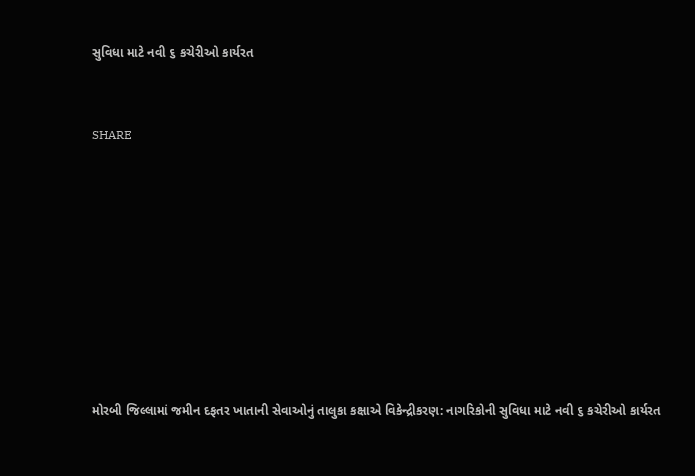સુવિધા માટે નવી ૬ કચેરીઓ કાર્યરત


SHARE









મોરબી જિલ્લામાં જમીન દફતર ખાતાની સેવાઓનું તાલુકા કક્ષાએ વિકેન્દ્રીકરણ: નાગરિકોની સુવિધા માટે નવી ૬ કચેરીઓ કાર્યરત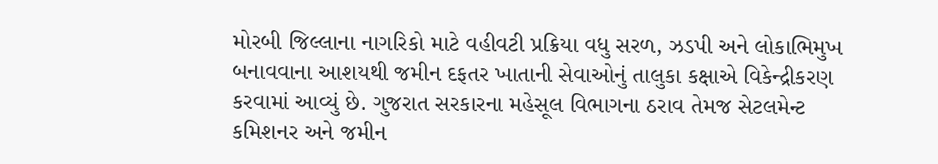મોરબી જિલ્લાના નાગરિકો માટે વહીવટી પ્રક્રિયા વધુ સરળ, ઝડપી અને લોકાભિમુખ બનાવવાના આશયથી જમીન દફતર ખાતાની સેવાઓનું તાલુકા કક્ષાએ વિકેન્દ્રીકરણ કરવામાં આવ્યું છે. ગુજરાત સરકારના મહેસૂલ વિભાગના ઠરાવ તેમજ સેટલમેન્ટ કમિશનર અને જમીન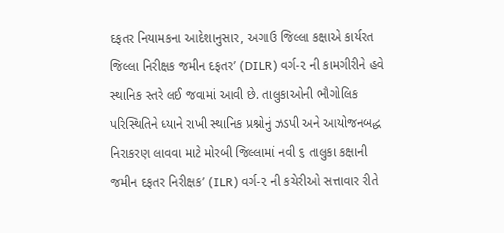દફતર નિયામકના આદેશાનુસાર, અગાઉ જિલ્લા કક્ષાએ કાર્યરત જિલ્લા નિરીક્ષક જમીન દફતર’ (DILR) વર્ગ-૨ ની કામગીરીને હવે સ્થાનિક સ્તરે લઈ જવામાં આવી છે. તાલુકાઓની ભૌગોલિક પરિસ્થિતિને ધ્યાને રાખી સ્થાનિક પ્રશ્નોનું ઝડપી અને આયોજનબદ્ધ નિરાકરણ લાવવા માટે મોરબી જિલ્લામાં નવી ૬ તાલુકા કક્ષાની જમીન દફતર નિરીક્ષક’ (ILR) વર્ગ-૨ ની કચેરીઓ સત્તાવાર રીતે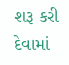શરૂ કરી દેવામાં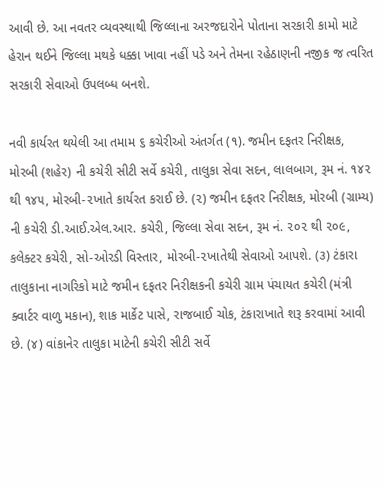આવી છે. આ નવતર વ્યવસ્થાથી જિલ્લાના અરજદારોને પોતાના સરકારી કામો માટે હેરાન થઈને જિલ્લા મથકે ધક્કા ખાવા નહીં પડે અને તેમના રહેઠાણની નજીક જ ત્વરિત સરકારી સેવાઓ ઉપલબ્ધ બનશે.

નવી કાર્યરત થયેલી આ તમામ ૬ કચેરીઓ અંતર્ગત (૧). જમીન દફતર નિરીક્ષક, મોરબી (શહેર) ની કચેરી સીટી સર્વે કચેરી, તાલુકા સેવા સદન, લાલબાગ, રૂમ નં. ૧૪૨ થી ૧૪૫, મોરબી-૨ખાતે કાર્યરત કરાઈ છે. (૨) જમીન દફતર નિરીક્ષક, મોરબી (ગ્રામ્ય) ની કચેરી ડી.આઈ.એલ.આર. કચેરી, જિલ્લા સેવા સદન, રૂમ નં. ૨૦૨ થી ૨૦૯, કલેક્ટર કચેરી, સો-ઓરડી વિસ્તાર, મોરબી-૨ખાતેથી સેવાઓ આપશે. (૩) ટંકારા તાલુકાના નાગરિકો માટે જમીન દફતર નિરીક્ષકની કચેરી ગ્રામ પંચાયત કચેરી (મંત્રી ક્વાર્ટર વાળુ મકાન), શાક માર્કેટ પાસે, રાજબાઈ ચોક, ટંકારાખાતે શરૂ કરવામાં આવી છે. (૪) વાંકાનેર તાલુકા માટેની કચેરી સીટી સર્વે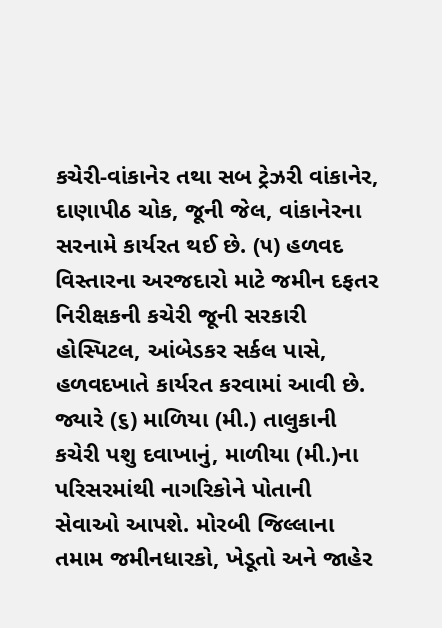કચેરી-વાંકાનેર તથા સબ ટ્રેઝરી વાંકાનેર, દાણાપીઠ ચોક, જૂની જેલ, વાંકાનેરના સરનામે કાર્યરત થઈ છે. (૫) હળવદ વિસ્તારના અરજદારો માટે જમીન દફતર નિરીક્ષકની કચેરી જૂની સરકારી હોસ્પિટલ, આંબેડકર સર્કલ પાસે, હળવદખાતે કાર્યરત કરવામાં આવી છે. જ્યારે (૬) માળિયા (મી.) તાલુકાની કચેરી પશુ દવાખાનું, માળીયા (મી.)ના પરિસરમાંથી નાગરિકોને પોતાની સેવાઓ આપશે. મોરબી જિલ્લાના તમામ જમીનધારકો, ખેડૂતો અને જાહેર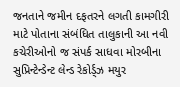જનતાને જમીન દફતરને લગતી કામગીરી માટે પોતાના સંબંધિત તાલુકાની આ નવી કચેરીઓનો જ સંપર્ક સાધવા મોરબીના સુપ્રિન્ટેન્ડેન્ટ લેન્ડ રેકોર્ડ્ઝ મયુર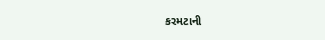કરમટાની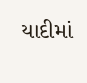યાદીમાં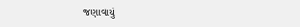જણાવાયું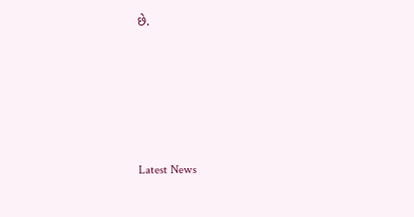છે.






Latest News